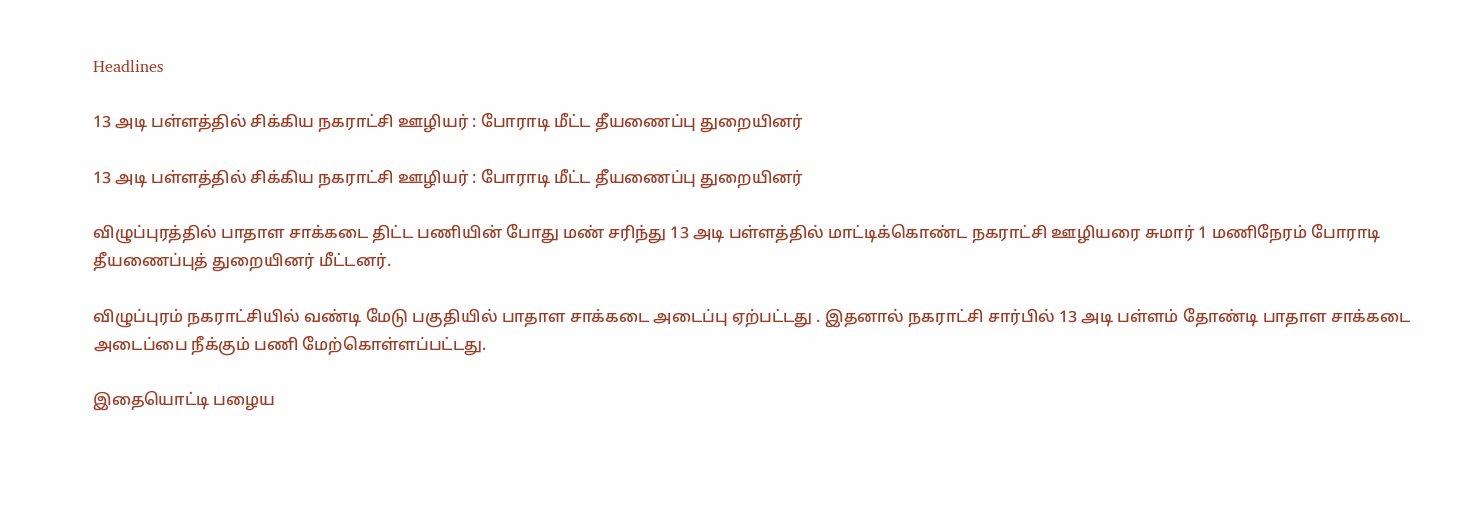Headlines

13 அடி பள்ளத்தில் சிக்கிய நகராட்சி ஊழியர் : போராடி மீட்ட தீயணைப்பு துறையினர்

13 அடி பள்ளத்தில் சிக்கிய நகராட்சி ஊழியர் : போராடி மீட்ட தீயணைப்பு துறையினர்

விழுப்புரத்தில் பாதாள சாக்கடை திட்ட பணியின் போது மண் சரிந்து 13 அடி பள்ளத்தில் மாட்டிக்கொண்ட நகராட்சி ஊழியரை சுமார் 1 மணிநேரம் போராடி தீயணைப்புத் துறையினர் மீட்டனர்.

விழுப்புரம் நகராட்சியில் வண்டி மேடு பகுதியில் பாதாள சாக்கடை அடைப்பு ஏற்பட்டது . இதனால் நகராட்சி சார்பில் 13 அடி பள்ளம் தோண்டி பாதாள சாக்கடை அடைப்பை நீக்கும் பணி மேற்கொள்ளப்பட்டது.

இதையொட்டி பழைய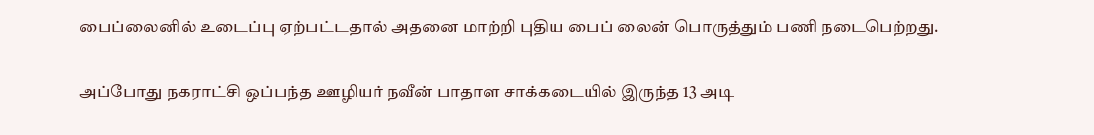பைப்லைனில் உடைப்பு ஏற்பட்டதால் அதனை மாற்றி புதிய பைப் லைன் பொருத்தும் பணி நடைபெற்றது.

அப்போது நகராட்சி ஒப்பந்த ஊழியர் நவீன் பாதாள சாக்கடையில் இருந்த 13 அடி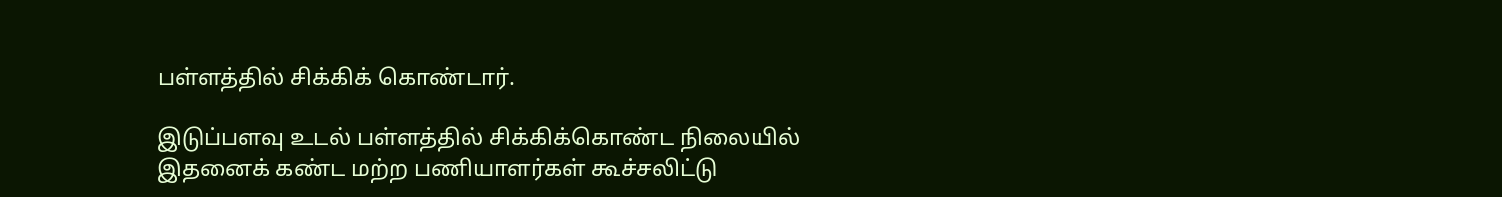பள்ளத்தில் சிக்கிக் கொண்டார்.

இடுப்பளவு உடல் பள்ளத்தில் சிக்கிக்கொண்ட நிலையில் இதனைக் கண்ட மற்ற பணியாளர்கள் கூச்சலிட்டு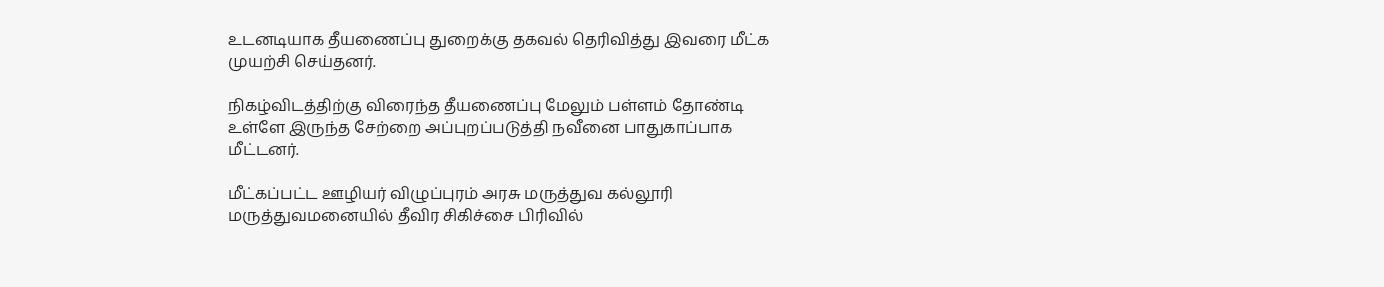உடனடியாக தீயணைப்பு துறைக்கு தகவல் தெரிவித்து இவரை மீட்க முயற்சி செய்தனர்.

நிகழ்விடத்திற்கு விரைந்த தீயணைப்பு மேலும் பள்ளம் தோண்டி உள்ளே இருந்த சேற்றை அப்புறப்படுத்தி நவீனை பாதுகாப்பாக மீட்டனர்.

மீட்கப்பட்ட ஊழியர் விழுப்புரம் அரசு மருத்துவ கல்லூரி மருத்துவமனையில் தீவிர சிகிச்சை பிரிவில்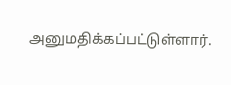அனுமதிக்கப்பட்டுள்ளார்.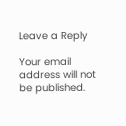Leave a Reply

Your email address will not be published.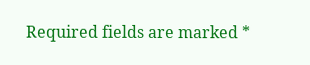Required fields are marked *